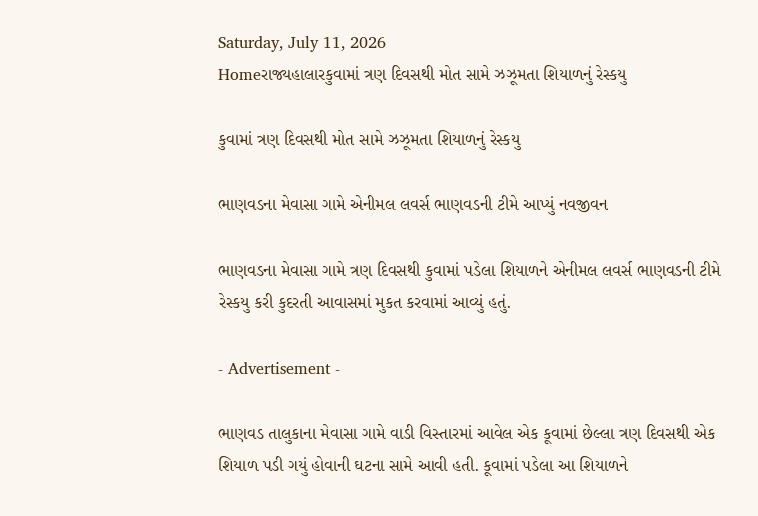Saturday, July 11, 2026
Homeરાજ્યહાલારકુવામાં ત્રણ દિવસથી મોત સામે ઝઝૂમતા શિયાળનું રેસ્કયુ

કુવામાં ત્રણ દિવસથી મોત સામે ઝઝૂમતા શિયાળનું રેસ્કયુ

ભાણવડના મેવાસા ગામે એનીમલ લવર્સ ભાણવડની ટીમે આપ્યું નવજીવન

ભાણવડના મેવાસા ગામે ત્રણ દિવસથી કુવામાં પડેલા શિયાળને એનીમલ લવર્સ ભાણવડની ટીમે રેસ્કયુ કરી કુદરતી આવાસમાં મુકત કરવામાં આવ્યું હતું.

- Advertisement -

ભાણવડ તાલુકાના મેવાસા ગામે વાડી વિસ્તારમાં આવેલ એક કૂવામાં છેલ્લા ત્રણ દિવસથી એક શિયાળ પડી ગયું હોવાની ઘટના સામે આવી હતી. કૂવામાં પડેલા આ શિયાળને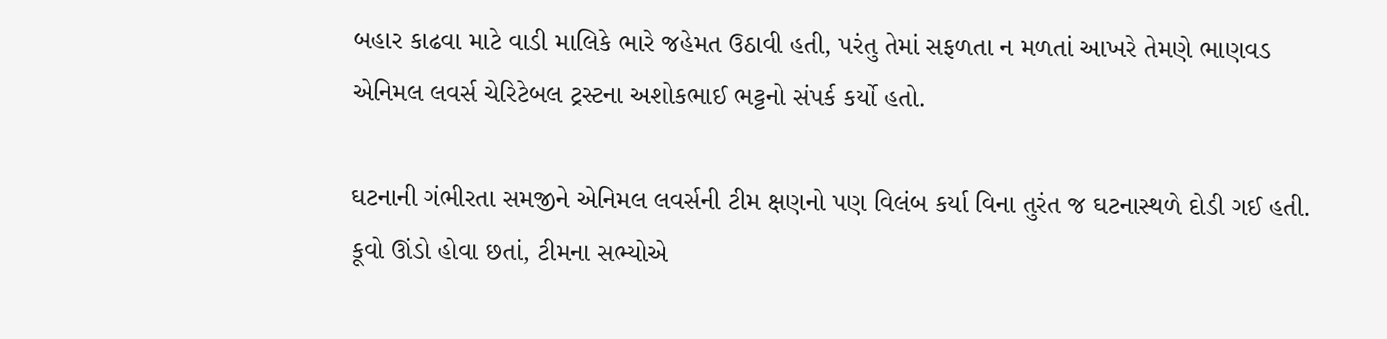બહાર કાઢવા માટે વાડી માલિકે ભારે જહેમત ઉઠાવી હતી, પરંતુ તેમાં સફળતા ન મળતાં આખરે તેમણે ભાણવડ એનિમલ લવર્સ ચેરિટેબલ ટ્રસ્ટના અશોકભાઈ ભટ્ટનો સંપર્ક કર્યો હતો.

ઘટનાની ગંભીરતા સમજીને એનિમલ લવર્સની ટીમ ક્ષણનો પણ વિલંબ કર્યા વિના તુરંત જ ઘટનાસ્થળે દોડી ગઈ હતી. કૂવો ઊંડો હોવા છતાં, ટીમના સભ્યોએ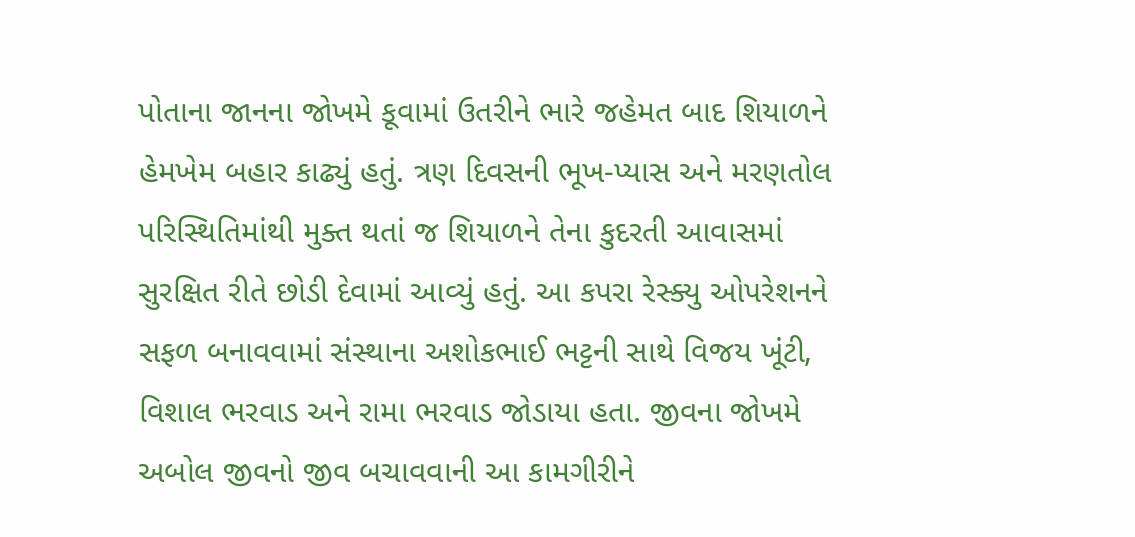પોતાના જાનના જોખમે કૂવામાં ઉતરીને ભારે જહેમત બાદ શિયાળને હેમખેમ બહાર કાઢ્યું હતું. ત્રણ દિવસની ભૂખ-પ્યાસ અને મરણતોલ પરિસ્થિતિમાંથી મુક્ત થતાં જ શિયાળને તેના કુદરતી આવાસમાં સુરક્ષિત રીતે છોડી દેવામાં આવ્યું હતું. આ કપરા રેસ્ક્યુ ઓપરેશનને સફળ બનાવવામાં સંસ્થાના અશોકભાઈ ભટ્ટની સાથે વિજય ખૂંટી, વિશાલ ભરવાડ અને રામા ભરવાડ જોડાયા હતા. જીવના જોખમે અબોલ જીવનો જીવ બચાવવાની આ કામગીરીને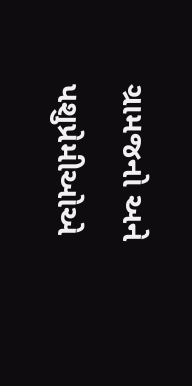ગ્રામજનો અને પશુપ્રેમીઓએ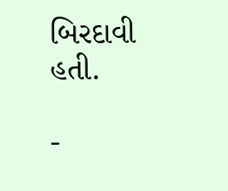બિરદાવી હતી.

-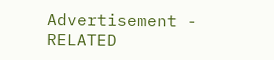Advertisement -
RELATED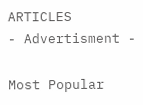ARTICLES
- Advertisment -

Most Popular